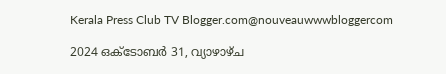Kerala Press Club TV Blogger.com@nouveauwwwbloggercom

2024 ഒക്‌ടോബർ 31, വ്യാഴാഴ്‌ച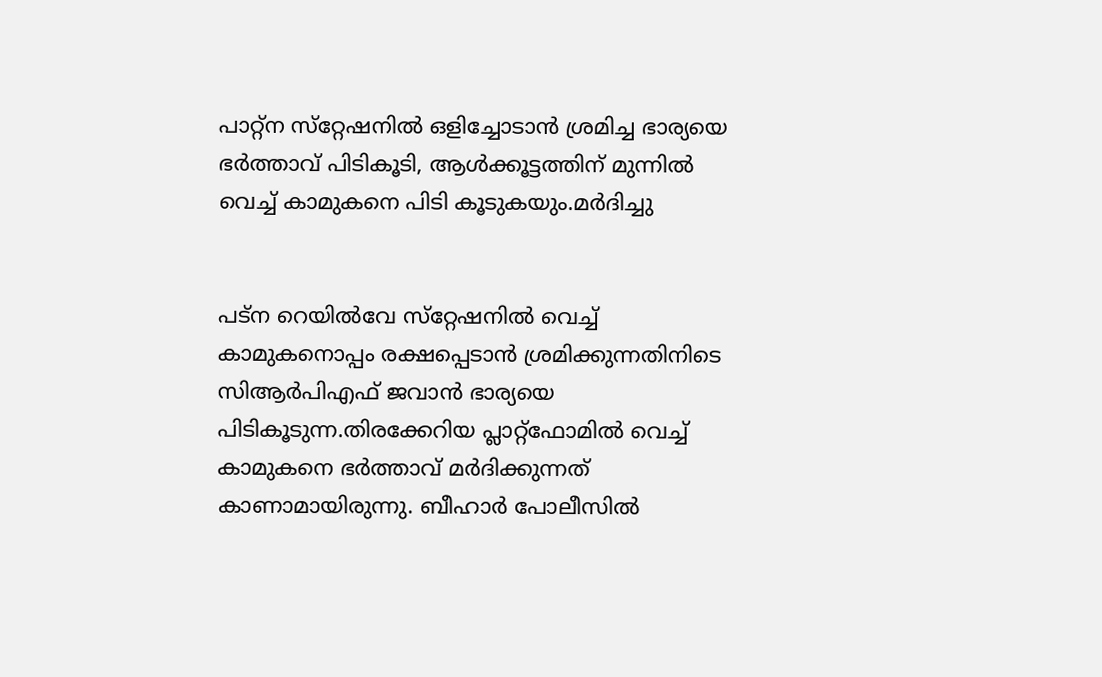പാറ്റ്‌ന സ്‌റ്റേഷനിൽ ഒളിച്ചോടാൻ ശ്രമിച്ച ഭാര്യയെ ഭർത്താവ് പിടികൂടി, ആൾക്കൂട്ടത്തിന് മുന്നിൽ വെച്ച് കാമുകനെ പിടി കൂടുകയും.മർദിച്ചു


പട്‌ന റെയിൽവേ സ്‌റ്റേഷനിൽ വെച്ച് കാമുകനൊപ്പം രക്ഷപ്പെടാൻ ശ്രമിക്കുന്നതിനിടെ സിആർപിഎഫ് ജവാൻ ഭാര്യയെ പിടികൂടുന്ന.തിരക്കേറിയ പ്ലാറ്റ്‌ഫോമിൽ വെച്ച് കാമുകനെ ഭർത്താവ് മർദിക്കുന്നത് കാണാമായിരുന്നു. ബീഹാർ പോലീസിൽ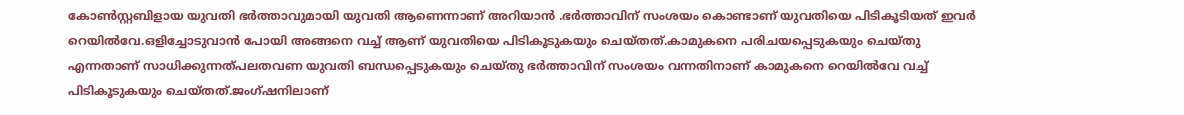കോൺസ്റ്റബിളായ യുവതി ഭർത്താവുമായി യുവതി ആണെന്നാണ് അറിയാൻ .ഭർത്താവിന് സംശയം കൊണ്ടാണ് യുവതിയെ പിടികൂടിയത് ഇവർ റെയിൽവേ.ഒളിച്ചോടുവാൻ പോയി അങ്ങനെ വച്ച് ആണ് യുവതിയെ പിടികൂടുകയും ചെയ്തത്.കാമുകനെ പരിചയപ്പെടുകയും ചെയ്തു എന്നതാണ് സാധിക്കുന്നത്പലതവണ യുവതി ബന്ധപ്പെടുകയും ചെയ്തു ഭർത്താവിന് സംശയം വന്നതിനാണ് കാമുകനെ റെയിൽവേ വച്ച് പിടികൂടുകയും ചെയ്തത്.ജംഗ്ഷനിലാണ്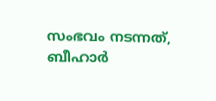സംഭവം നടന്നത്, ബീഹാർ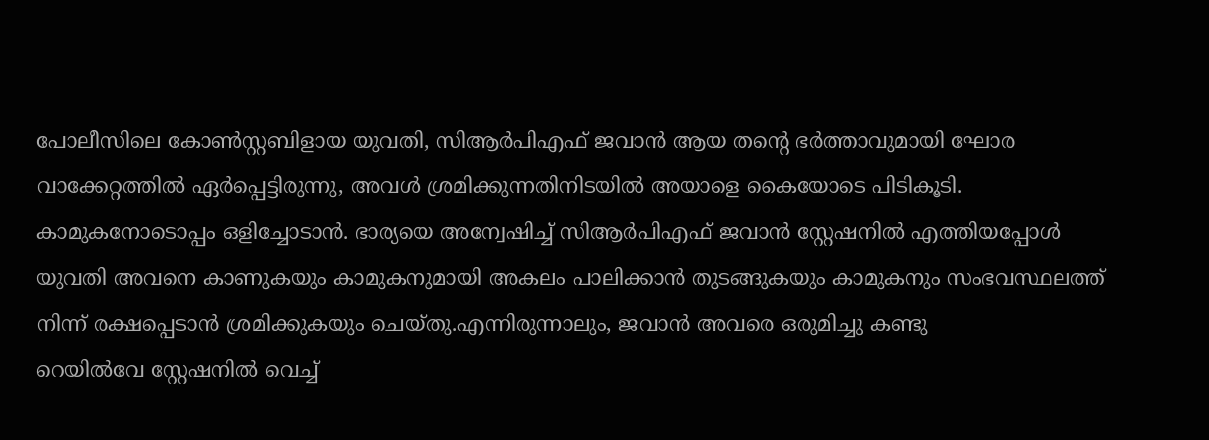പോലീസിലെ കോൺസ്റ്റബിളായ യുവതി, സിആർപിഎഫ് ജവാൻ ആയ തൻ്റെ ഭർത്താവുമായി ഘോര വാക്കേറ്റത്തിൽ ഏർപ്പെട്ടിരുന്നു, അവൾ ശ്രമിക്കുന്നതിനിടയിൽ അയാളെ കൈയോടെ പിടികൂടി. കാമുകനോടൊപ്പം ഒളിച്ചോടാൻ. ഭാര്യയെ അന്വേഷിച്ച് സിആർപിഎഫ് ജവാൻ സ്റ്റേഷനിൽ എത്തിയപ്പോൾ യുവതി അവനെ കാണുകയും കാമുകനുമായി അകലം പാലിക്കാൻ തുടങ്ങുകയും കാമുകനും സംഭവസ്ഥലത്ത് നിന്ന് രക്ഷപ്പെടാൻ ശ്രമിക്കുകയും ചെയ്തു.എന്നിരുന്നാലും, ജവാൻ അവരെ ഒരുമിച്ചു കണ്ടു
റെയിൽവേ സ്റ്റേഷനിൽ വെച്ച്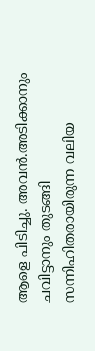ആളെ പിടിച്ചു. അവൻ.അടിക്കാനും ചവിട്ടാനും തുടങ്ങി
സന്നിഹിതരായിരുന്ന വലിയ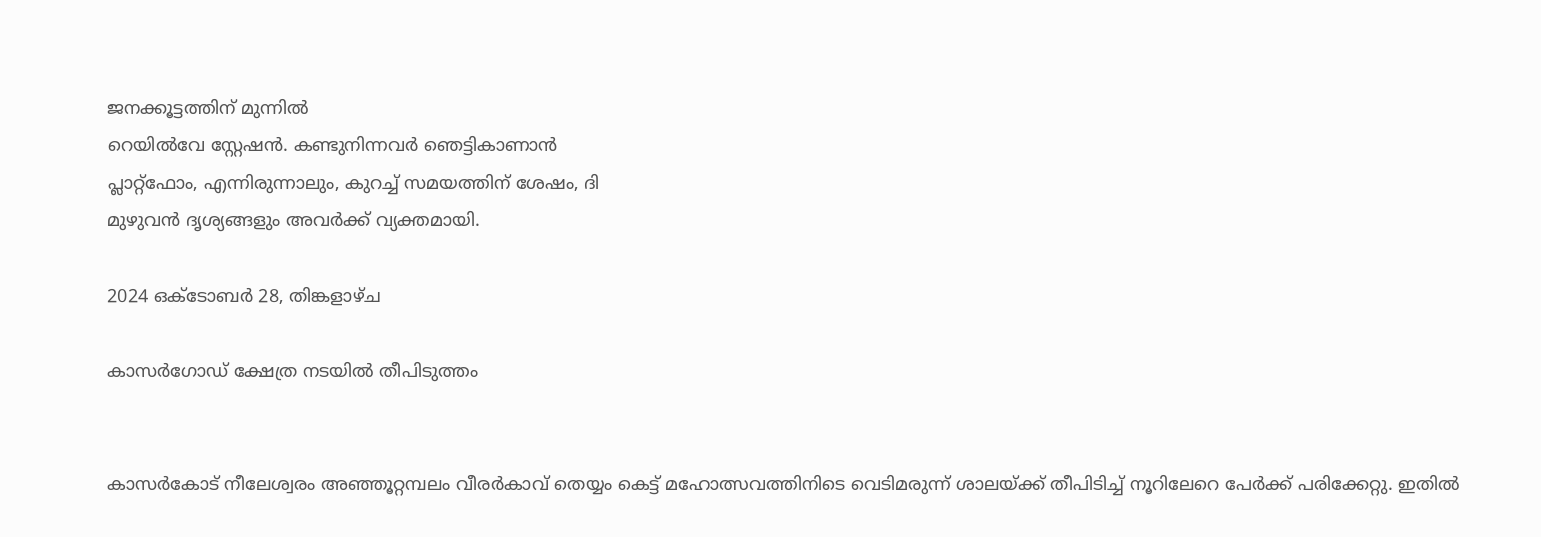ജനക്കൂട്ടത്തിന് മുന്നിൽ
റെയിൽവേ സ്റ്റേഷൻ. കണ്ടുനിന്നവർ ഞെട്ടികാണാൻ
പ്ലാറ്റ്ഫോം, എന്നിരുന്നാലും, കുറച്ച് സമയത്തിന് ശേഷം, ദി
മുഴുവൻ ദൃശ്യങ്ങളും അവർക്ക് വ്യക്തമായി.

2024 ഒക്‌ടോബർ 28, തിങ്കളാഴ്‌ച

കാസർഗോഡ് ക്ഷേത്ര നടയിൽ തീപിടുത്തം


കാസർകോട് നീലേശ്വരം അഞ്ഞൂറ്റമ്പലം വീരർകാവ് തെയ്യം കെട്ട് മഹോത്സവത്തിനിടെ വെടിമരുന്ന് ശാലയ്ക്ക് തീപിടിച്ച് നൂറിലേറെ പേർക്ക് പരിക്കേറ്റു. ഇതിൽ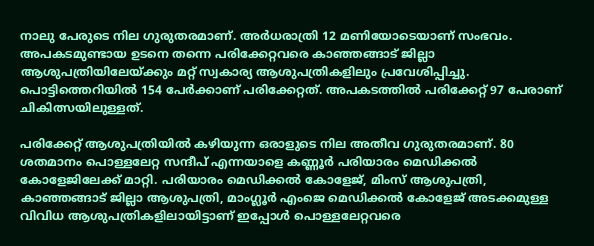നാലു പേരുടെ നില ഗുരുതരമാണ്. അർധരാത്രി 12 മണിയോടെയാണ് സംഭവം. അപകടമുണ്ടായ ഉടനെ തന്നെ പരിക്കേറ്റവരെ കാഞ്ഞങ്ങാട് ജില്ലാ ആശുപത്രിയിലേയ്ക്കും മറ്റ് സ്വകാര്യ ആശുപത്രികളിലും പ്രവേശിപ്പിച്ചു. പൊട്ടിത്തെറിയിൽ 154 പേർക്കാണ് പരിക്കേറ്റത്. അപകടത്തിൽ പരിക്കേറ്റ് 97 പേരാണ് ചികിത്സയിലുള്ളത്.

പരിക്കേറ്റ് ആശുപത്രിയിൽ കഴിയുന്ന ഒരാളുടെ നില അതീവ ഗുരുതരമാണ്. 80 ശതമാനം പൊള്ളലേറ്റ സന്ദീപ് എന്നയാളെ കണ്ണൂർ പരിയാരം മെഡിക്കൽ കോളേജിലേക്ക് മാറ്റി. പരിയാരം മെഡിക്കൽ കോളേജ്, മിംസ് ആശുപത്രി, കാഞ്ഞങ്ങാട് ജില്ലാ ആശുപത്രി, മാംഗ്ലൂർ എംജെ മെഡിക്കൽ കോളേജ് അടക്കമുള്ള വിവിധ ആശുപത്രികളിലായിട്ടാണ് ഇപ്പോൾ പൊള്ളലേറ്റവരെ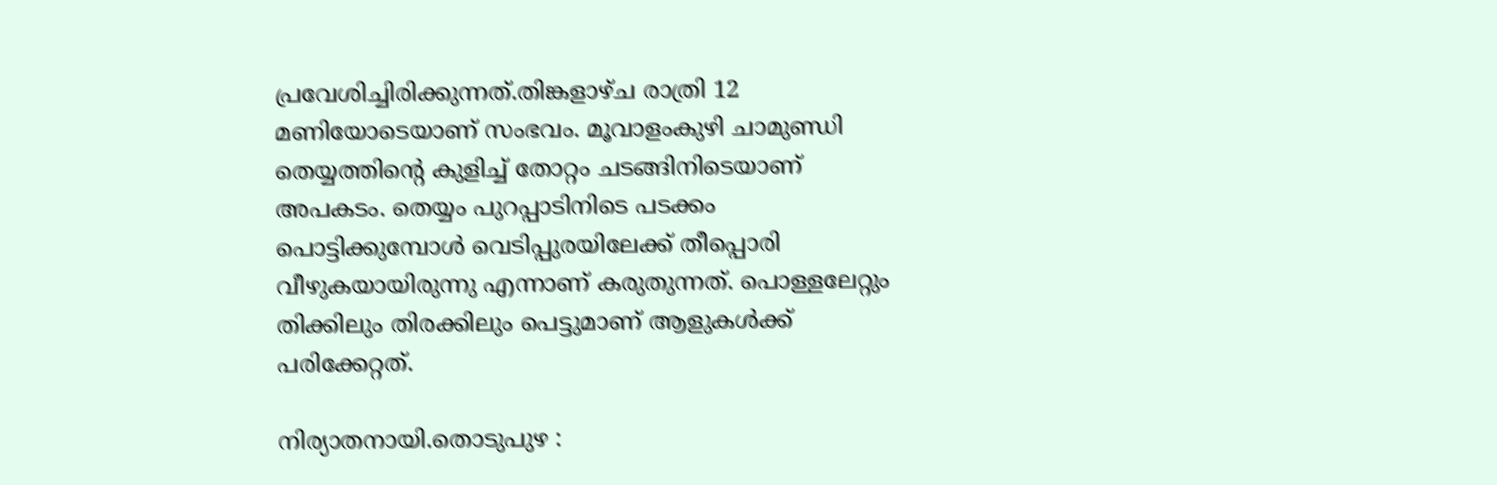പ്രവേശിച്ചിരിക്കുന്നത്.തിങ്കളാഴ്ച രാത്രി 12 മണിയോടെയാണ് സംഭവം. മൂവാളംകുഴി ചാമുണ്ഡി തെയ്യത്തിന്റെ കുളിച്ച് തോറ്റം ചടങ്ങിനിടെയാണ് അപകടം. തെയ്യം പുറപ്പാടിനിടെ പടക്കം പൊട്ടിക്കുമ്പോൾ വെടിപ്പുരയിലേക്ക് തീപ്പൊരി വീഴുകയായിരുന്നു എന്നാണ് കരുതുന്നത്. പൊള്ളലേറ്റും തിക്കിലും തിരക്കിലും പെട്ടുമാണ് ആളുകൾക്ക് പരിക്കേറ്റത്.

നിര്യാതനായി.തൊടുപുഴ :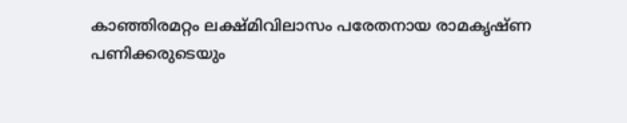കാഞ്ഞിരമറ്റം ലക്ഷ്മിവിലാസം പരേതനായ രാമകൃഷ്‌ണ പണിക്കരുടെയും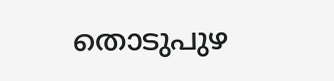തൊടുപുഴ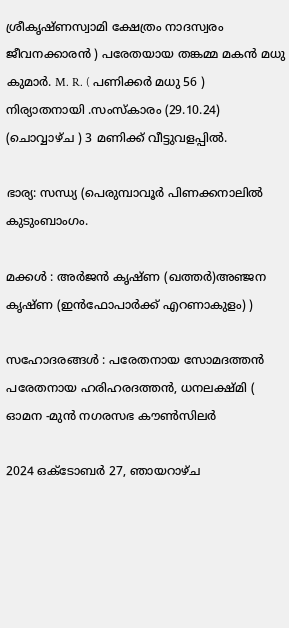ശ്രീകൃഷ്‌ണസ്വാമി ക്ഷേത്രം നാദസ്വരം ജീവനക്കാരൻ ) പരേതയായ തങ്കമ്മ മകൻ മധു കുമാർ. M. R. ( പണിക്കർ മധു 56 ) നിര്യാതനായി .സംസ്‌കാരം (29.10.24) (ചൊവ്വാഴ്ച ) 3 മണിക്ക് വീട്ടുവളപ്പിൽ.

ഭാര്യ: സന്ധ്യ (പെരുമ്പാവൂർ പിണക്കനാലിൽ കുടുംബാംഗം.

മക്കൾ : അർജൻ കൃഷ്‌ണ (ഖത്തർ)അഞ്ജന കൃഷ്ണ (ഇൻഫോപാർക്ക് എറണാകുളം) )

സഹോദരങ്ങൾ : പരേതനായ സോമദത്തൻ പരേതനായ ഹരിഹരദത്തൻ, ധനലക്ഷ്‌മി ( ഓമന -മുൻ നഗരസഭ കൗൺസിലർ

2024 ഒക്‌ടോബർ 27, ഞായറാഴ്‌ച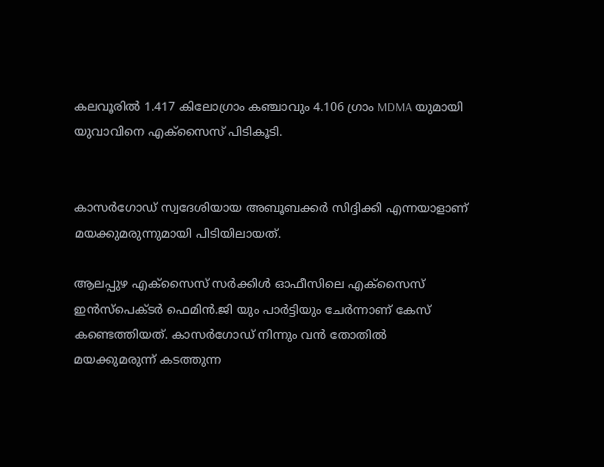കലവൂരിൽ 1.417 കിലോഗ്രാം കഞ്ചാവും 4.106 ഗ്രാം MDMA യുമായി യുവാവിനെ എക്സൈസ് പിടികൂടി.


കാസർഗോഡ് സ്വദേശിയായ അബൂബക്കർ സിദ്ദിക്കി എന്നയാളാണ് മയക്കുമരുന്നുമായി പിടിയിലായത്.

ആലപ്പുഴ എക്സൈസ് സർക്കിൾ ഓഫീസിലെ എക്സൈസ് ഇൻസ്പെക്ടർ ഫെമിൻ.ജി യും പാർട്ടിയും ചേർന്നാണ് കേസ് കണ്ടെത്തിയത്. കാസർഗോഡ് നിന്നും വൻ തോതിൽ മയക്കുമരുന്ന് കടത്തുന്ന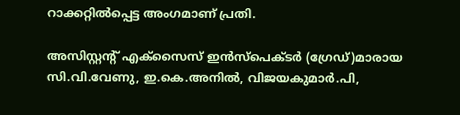റാക്കറ്റിൽപ്പെട്ട അംഗമാണ് പ്രതി.

അസിസ്റ്റന്റ് എക്സൈസ് ഇൻസ്പെക്ടർ (ഗ്രേഡ്)മാരായ സി.വി.വേണു, ഇ.കെ.അനിൽ, വിജയകുമാർ.പി,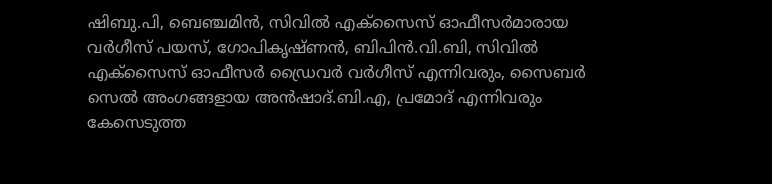ഷിബു.പി, ബെഞ്ചമിൻ, സിവിൽ എക്സൈസ് ഓഫീസർമാരായ വർഗീസ് പയസ്, ഗോപികൃഷ്‌ണൻ, ബിപിൻ.വി.ബി, സിവിൽ എക്സൈസ് ഓഫീസർ ഡ്രൈവർ വർഗീസ് എന്നിവരും, സൈബർ സെൽ അംഗങ്ങളായ അൻഷാദ്.ബി.എ, പ്രമോദ് എന്നിവരും കേസെടുത്ത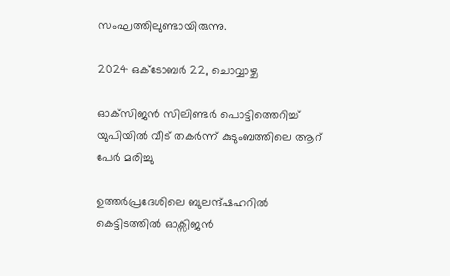സംഘത്തിലുണ്ടായിരുന്നു.

2024 ഒക്‌ടോബർ 22, ചൊവ്വാഴ്ച

ഓക്‌സിജൻ സിലിണ്ടർ പൊട്ടിത്തെറിച്ച് യുപിയിൽ വീട് തകർന്ന് കുടുംബത്തിലെ ആറ് പേർ മരിച്ചു

ഉത്തർപ്രദേശിലെ ബുലന്ദ്ഷഹറിൽ കെട്ടിടത്തിൽ ഓക്സിജൻ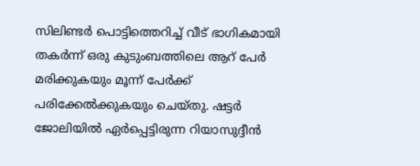സിലിണ്ടർ പൊട്ടിത്തെറിച്ച് വീട് ഭാഗികമായി തകർന്ന് ഒരു കുടുംബത്തിലെ ആറ് പേർ മരിക്കുകയും മൂന്ന് പേർക്ക് പരിക്കേൽക്കുകയും ചെയ്തു. ഷട്ടർ ജോലിയിൽ ഏർപ്പെട്ടിരുന്ന റിയാസുദ്ദീൻ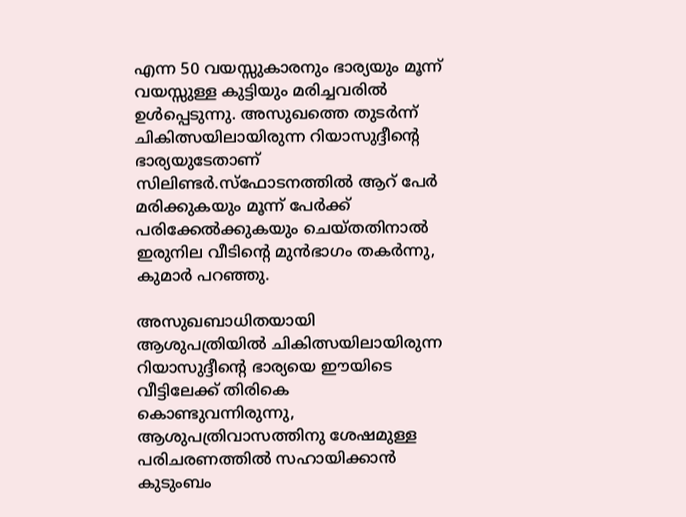എന്ന 50 വയസ്സുകാരനും ഭാര്യയും മൂന്ന് വയസ്സുള്ള കുട്ടിയും മരിച്ചവരിൽ ഉൾപ്പെടുന്നു. അസുഖത്തെ തുടർന്ന് ചികിത്സയിലായിരുന്ന റിയാസുദ്ദീൻ്റെ ഭാര്യയുടേതാണ് സിലിണ്ടർ.സ്‌ഫോടനത്തിൽ ആറ് പേർ മരിക്കുകയും മൂന്ന് പേർക്ക് പരിക്കേൽക്കുകയും ചെയ്തതിനാൽ ഇരുനില വീടിൻ്റെ മുൻഭാഗം തകർന്നു, കുമാർ പറഞ്ഞു.

അസുഖബാധിതയായി ആശുപത്രിയിൽ ചികിത്സയിലായിരുന്ന റിയാസുദ്ദീൻ്റെ ഭാര്യയെ ഈയിടെ വീട്ടിലേക്ക് തിരികെ കൊണ്ടുവന്നിരുന്നു, ആശുപത്രിവാസത്തിനു ശേഷമുള്ള പരിചരണത്തിൽ സഹായിക്കാൻ കുടുംബം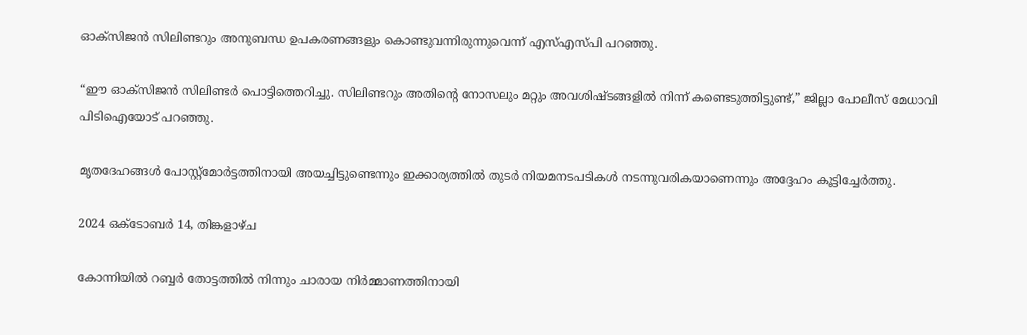ഓക്സിജൻ സിലിണ്ടറും അനുബന്ധ ഉപകരണങ്ങളും കൊണ്ടുവന്നിരുന്നുവെന്ന് എസ്എസ്പി പറഞ്ഞു.

“ഈ ഓക്സിജൻ സിലിണ്ടർ പൊട്ടിത്തെറിച്ചു. സിലിണ്ടറും അതിൻ്റെ നോസലും മറ്റും അവശിഷ്ടങ്ങളിൽ നിന്ന് കണ്ടെടുത്തിട്ടുണ്ട്,” ജില്ലാ പോലീസ് മേധാവി പിടിഐയോട് പറഞ്ഞു.

മൃതദേഹങ്ങൾ പോസ്റ്റ്‌മോർട്ടത്തിനായി അയച്ചിട്ടുണ്ടെന്നും ഇക്കാര്യത്തിൽ തുടർ നിയമനടപടികൾ നടന്നുവരികയാണെന്നും അദ്ദേഹം കൂട്ടിച്ചേർത്തു.

2024 ഒക്‌ടോബർ 14, തിങ്കളാഴ്‌ച

കോന്നിയിൽ റബ്ബർ തോട്ടത്തിൽ നിന്നും ചാരായ നിർമ്മാണത്തിനായി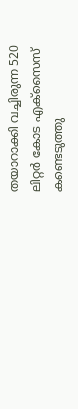തയാറാക്കി വച്ചിരുന്ന 520 ലിറ്റർ കോട എക്സൈസ് കണ്ടെടുത്തു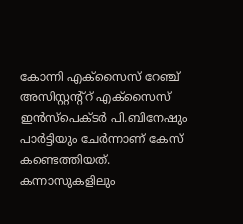കോന്നി എക്സൈസ് റേഞ്ച് അസിസ്റ്റന്റ്റ് എക്സൈസ് ഇൻസ്പെക്ടർ പി.ബിനേഷും പാർട്ടിയും ചേർന്നാണ് കേസ് കണ്ടെത്തിയത്. കന്നാസുകളിലും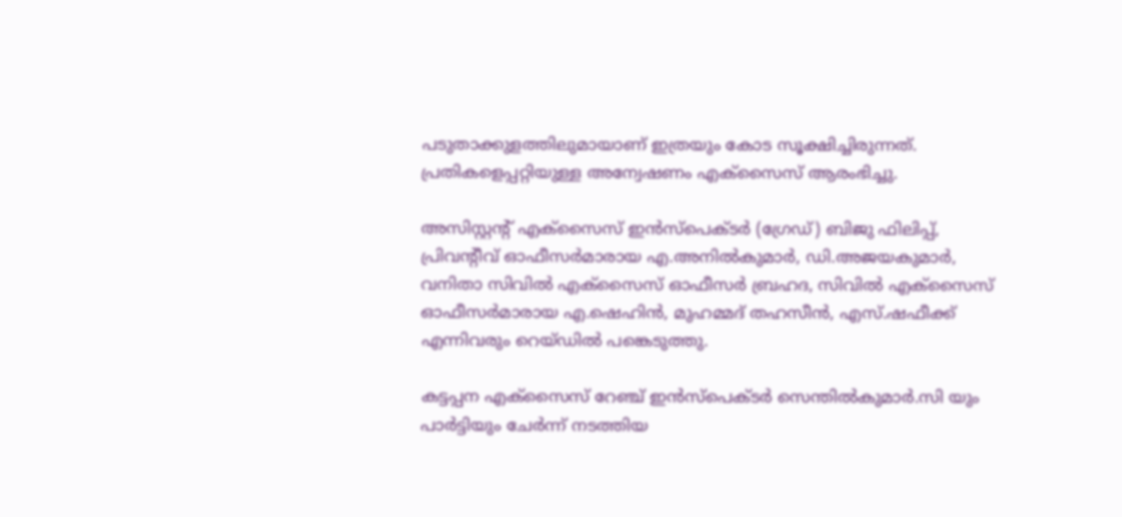പടുതാക്കുളത്തിലുമായാണ് ഇത്രയും കോട സൂക്ഷിച്ചിരുന്നത്. പ്രതികളെപ്പറ്റിയുള്ള അന്വേഷണം എക്സൈസ് ആരംഭിച്ചു.

അസിസ്റ്റന്റ് എക്സൈസ് ഇൻസ്പെക്ടർ (ഗ്രേഡ്) ബിജു ഫിലിപ്പ്, പ്രിവന്റീവ് ഓഫീസർമാരായ എ.അനിൽകുമാർ, ഡി.അജയകുമാർ, വനിതാ സിവിൽ എക്സൈസ് ഓഫീസർ ബ്രഹദ, സിവിൽ എക്സൈസ് ഓഫീസർമാരായ എ.ഷെഹിൻ, മുഹമ്മദ് തഹസീൻ, എസ്.ഷഫീക്ക് എന്നിവരും റെയ്ഡിൽ പങ്കെടുത്തു.

കട്ടപ്പന എക്സൈസ് റേഞ്ച് ഇൻസ്പെക്ടർ സെന്തിൽകുമാർ.സി യും പാർട്ടിയും ചേർന്ന് നടത്തിയ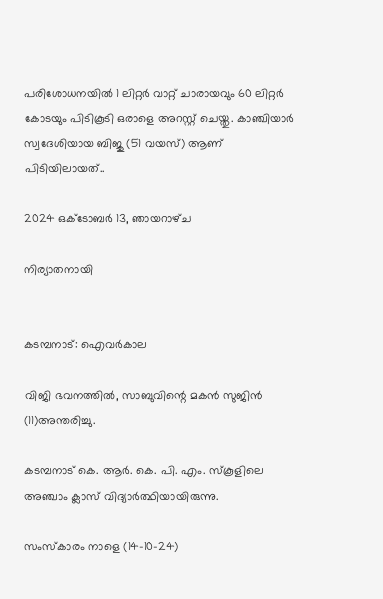പരിശോധനയിൽ 1 ലിറ്റർ വാറ്റ് ചാരായവും 60 ലിറ്റർ കോടയും പിടികൂടി ഒരാളെ അറസ്റ്റ് ചെയ്തു. കാഞ്ചിയാർ സ്വദേശിയായ ബിജു (51 വയസ്) ആണ് പിടിയിലായത്..

2024 ഒക്‌ടോബർ 13, ഞായറാഴ്‌ച

നിര്യാതനായി


കടമ്പനാട്: ഐവർകാല

വിജി ഭവനത്തിൽ, സാബുവിന്റെ മകൻ സുജിൻ (11)അന്തരിച്ചു.

കടമ്പനാട് കെ. ആർ. കെ. പി. എം. സ്‌കൂളിലെ അഞ്ചാം ക്ലാസ് വിദ്യാർത്ഥിയായിരുന്നു.

സംസ്കാരം നാളെ (14-10-24)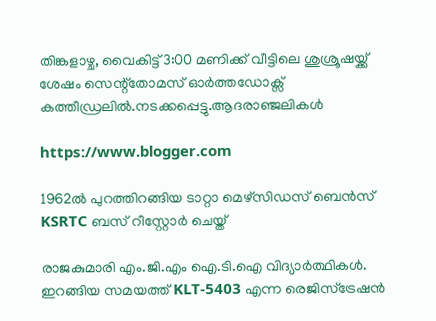തിങ്കളാഴ്ച, വൈകിട്ട് 3:00 മണിക്ക് വീട്ടിലെ ശുശ്രൂഷയ്ക്ക് ശേഷം സെന്റ്തോമസ് ഓർത്തഡോക്സ് കത്തീഡ്രലിൽ.നടക്കപ്പെട്ടു.ആദരാഞ്ജലികൾ

https://www.blogger.com

1962ൽ പുറത്തിറങ്ങിയ ടാറ്റാ മെഴ്സിഡസ് ബെൻസ് KSRTC ബസ് റീസ്റ്റോർ ചെയ്ത്

രാജകുമാരി എം.ജി.എം ഐ.ടി.ഐ വിദ്യാർത്ഥികൾ. ഇറങ്ങിയ സമയത്ത് KLT-5403 എന്ന രെജിസ്ട്രേഷൻ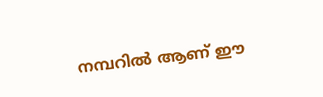നമ്പറിൽ ആണ് ഈ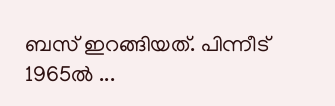ബസ് ഇറങ്ങിയത്. പിന്നീട് 1965ൽ ...